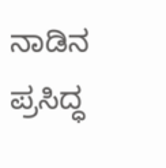ನಾಡಿನ ಪ್ರಸಿದ್ಧ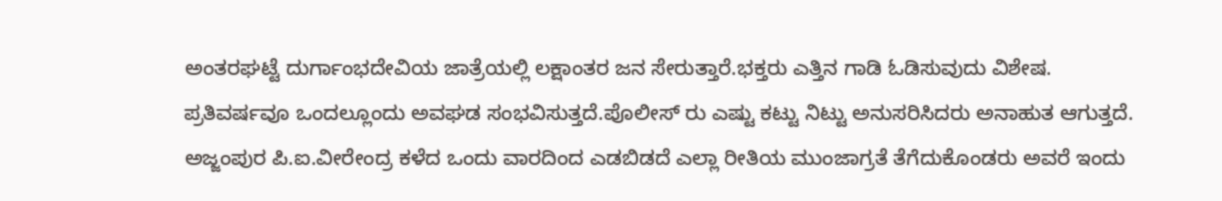ಅಂತರಘಟ್ಟೆ ದುರ್ಗಾಂಭದೇವಿಯ ಜಾತ್ರೆಯಲ್ಲಿ ಲಕ್ಷಾಂತರ ಜನ ಸೇರುತ್ತಾರೆ.ಭಕ್ತರು ಎತ್ತಿನ ಗಾಡಿ ಓಡಿಸುವುದು ವಿಶೇಷ.
ಪ್ರತಿವರ್ಷವೂ ಒಂದಲ್ಲೂಂದು ಅವಘಡ ಸಂಭವಿಸುತ್ತದೆ.ಪೊಲೀಸ್ ರು ಎಷ್ಟು ಕಟ್ಟು ನಿಟ್ಟು ಅನುಸರಿಸಿದರು ಅನಾಹುತ ಆಗುತ್ತದೆ.
ಅಜ್ಜಂಪುರ ಪಿ.ಐ.ವೀರೇಂದ್ರ ಕಳೆದ ಒಂದು ವಾರದಿಂದ ಎಡಬಿಡದೆ ಎಲ್ಲಾ ರೀತಿಯ ಮುಂಜಾಗ್ರತೆ ತೆಗೆದುಕೊಂಡರು ಅವರೆ ಇಂದು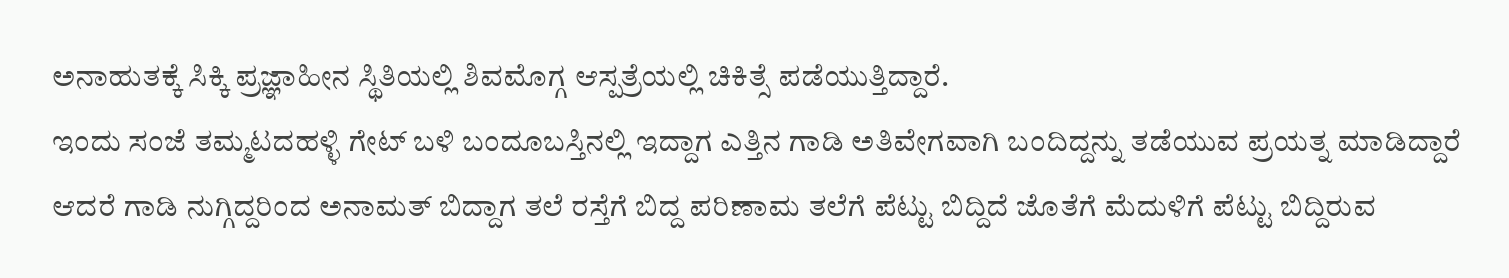ಅನಾಹುತಕ್ಕೆ ಸಿಕ್ಕಿ ಪ್ರಜ್ಞಾಹೀನ ಸ್ಥಿತಿಯಲ್ಲಿ ಶಿವಮೊಗ್ಗ ಆಸ್ಪತ್ರೆಯಲ್ಲಿ ಚಿಕಿತ್ಸೆ ಪಡೆಯುತ್ತಿದ್ದಾರೆ.
ಇಂದು ಸಂಜೆ ತಮ್ಮಟದಹಳ್ಳಿ ಗೇಟ್ ಬಳಿ ಬಂದೂಬಸ್ತಿನಲ್ಲಿ ಇದ್ದಾಗ ಎತ್ತಿನ ಗಾಡಿ ಅತಿವೇಗವಾಗಿ ಬಂದಿದ್ದನ್ನು ತಡೆಯುವ ಪ್ರಯತ್ನ ಮಾಡಿದ್ದಾರೆ ಆದರೆ ಗಾಡಿ ನುಗ್ಗಿದ್ದರಿಂದ ಅನಾಮತ್ ಬಿದ್ದಾಗ ತಲೆ ರಸ್ತೆಗೆ ಬಿದ್ದ ಪರಿಣಾಮ ತಲೆಗೆ ಪೆಟ್ಟು ಬಿದ್ದಿದೆ ಜೊತೆಗೆ ಮೆದುಳಿಗೆ ಪೆಟ್ಟು ಬಿದ್ದಿರುವ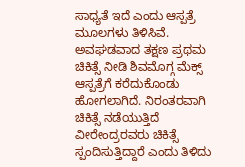ಸಾಧ್ಯತೆ ಇದೆ ಎಂದು ಆಸ್ಪತ್ರೆ ಮೂಲಗಳು ತಿಳಿಸಿವೆ.
ಅವಘಡವಾದ ತಕ್ಷಣ ಪ್ರಥಮ ಚಿಕಿತ್ಸೆ ನೀಡಿ ಶಿವಮೊಗ್ಗ ಮೆಕ್ಸ್ ಆಸ್ಪತ್ರೆಗೆ ಕರೆದುಕೊಂಡು ಹೋಗಲಾಗಿದೆ. ನಿರಂತರವಾಗಿ ಚಿಕಿತ್ಸೆ ನಡೆಯುತ್ತಿದೆ ವೀರೇಂದ್ರರವರು ಚಿಕಿತ್ಸೆ ಸ್ಪಂದಿಸುತ್ತಿದ್ದಾರೆ ಎಂದು ತಿಳಿದು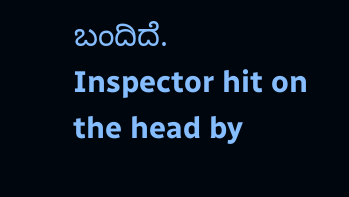ಬಂದಿದೆ.
Inspector hit on the head by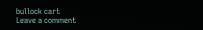bullock cart
Leave a comment